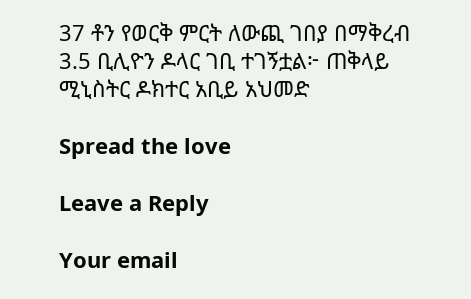37 ቶን የወርቅ ምርት ለውጪ ገበያ በማቅረብ 3.5 ቢሊዮን ዶላር ገቢ ተገኝቷል፦ ጠቅላይ ሚኒስትር ዶክተር አቢይ አህመድ

Spread the love

Leave a Reply

Your email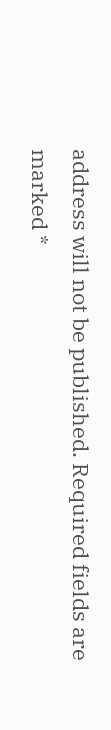address will not be published. Required fields are marked *